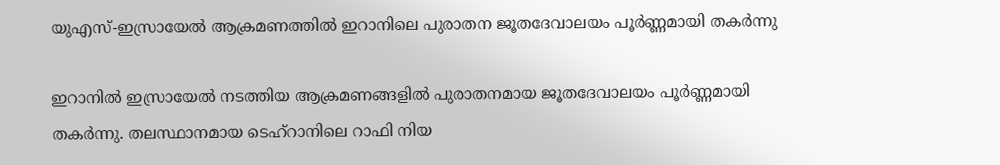യുഎസ്-ഇസ്രായേൽ ആക്രമണത്തിൽ ഇറാനിലെ പുരാതന ജൂതദേവാലയം പൂർണ്ണമായി തകർന്നു

ഇറാനിൽ ഇസ്രായേൽ നടത്തിയ ആക്രമണങ്ങളിൽ പുരാതനമായ ജൂതദേവാലയം പൂർണ്ണമായി തകർന്നു. തലസ്ഥാനമായ ടെഹ്‌റാനിലെ റാഫി നിയ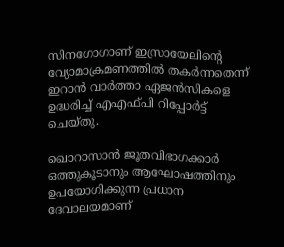സിനഗോഗാണ് ഇസ്രായേലിന്റെ വ്യോമാക്രമണത്തിൽ തകർന്നതെന്ന് ഇറാൻ വാർത്താ ഏജൻസികളെ ഉദ്ധരിച്ച് എഎഫ്പി റിപ്പോർട്ട് ചെയ്തു.

ഖൊറാസാൻ ജൂതവിഭാഗക്കാർ ഒത്തുകൂടാനും ആഘോഷത്തിനും ഉപയോഗിക്കുന്ന പ്രധാന ദേവാലയമാണ്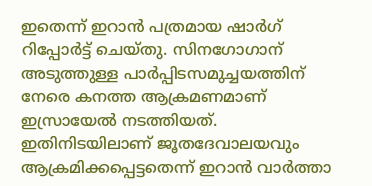ഇതെന്ന് ഇറാൻ പത്രമായ ഷാർഗ് റിപ്പോർട്ട് ചെയ്തു. സിനഗോഗാന് അടുത്തുള്ള പാർപ്പിടസമുച്ചയത്തിന് നേരെ കനത്ത ആക്രമണമാണ് ഇസ്രായേൽ നടത്തിയത്. ഇതിനിടയിലാണ് ജൂതദേവാലയവും ആക്രമിക്കപ്പെട്ടതെന്ന് ഇറാൻ വാർത്താ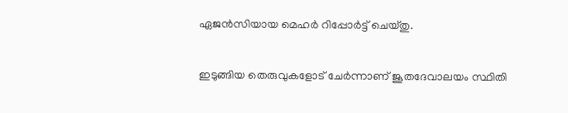ഏജൻസിയായ മെഹർ റിപ്പോർട്ട് ചെയ്തു.

ഇടുങ്ങിയ തെരുവുകളോട് ചേർന്നാണ് ജൂതദേവാലയം സ്ഥിതി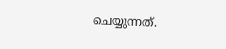ചെയ്യുന്നത്.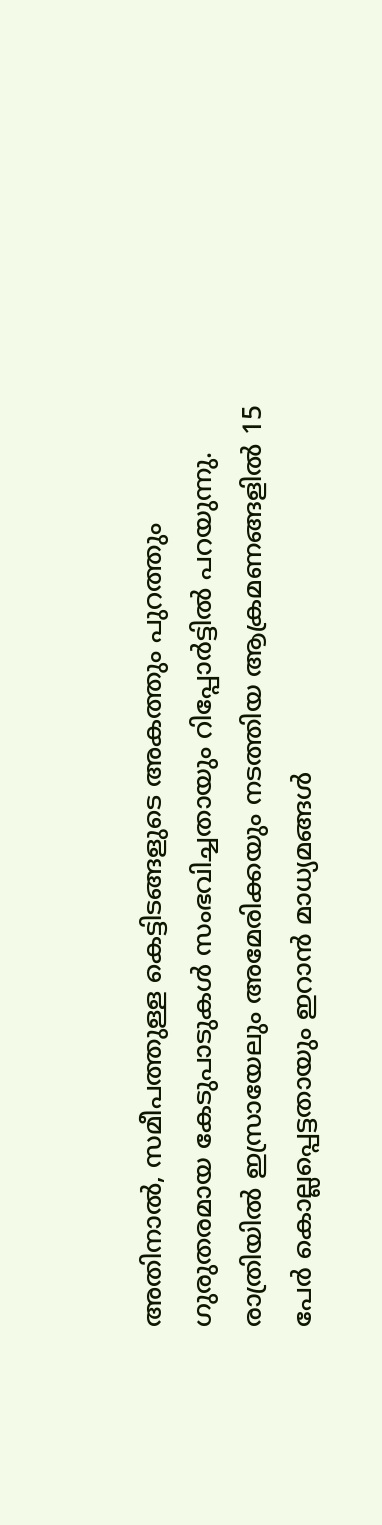അതിനാൽ, സമീപത്തുള്ള കെട്ടിടങ്ങളുടെ അകത്തും പുറത്തും ഗുരുതരമായ കേടുപാടുകൾ സംഭവിച്ചതായും റിപ്പോർട്ടിൽ പറയുന്നു. രാത്രിയിൽ ഇസ്രായേലും അമേരിക്കയും നടത്തിയ ആക്രമണങ്ങളിൽ 15 പേർ കൊല്ലപ്പെട്ടതായും ഇറാൻ മാധ്യമങ്ങൾ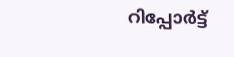റിപ്പോർട്ട്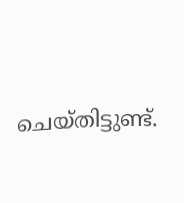ചെയ്തിട്ടുണ്ട്.